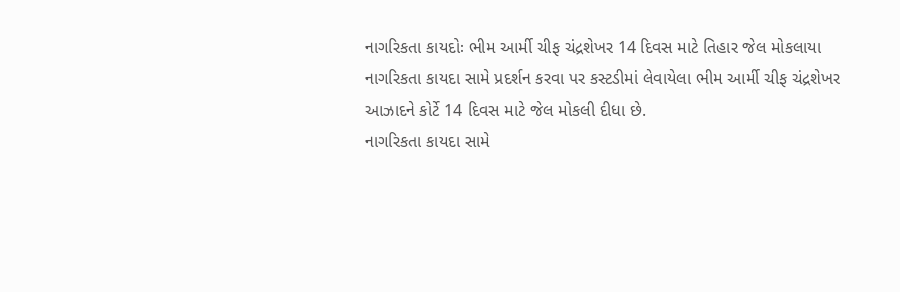નાગરિકતા કાયદોઃ ભીમ આર્મી ચીફ ચંદ્રશેખર 14 દિવસ માટે તિહાર જેલ મોકલાયા
નાગરિકતા કાયદા સામે પ્રદર્શન કરવા પર કસ્ટડીમાં લેવાયેલા ભીમ આર્મી ચીફ ચંદ્રશેખર આઝાદને કોર્ટે 14 દિવસ માટે જેલ મોકલી દીધા છે.
નાગરિકતા કાયદા સામે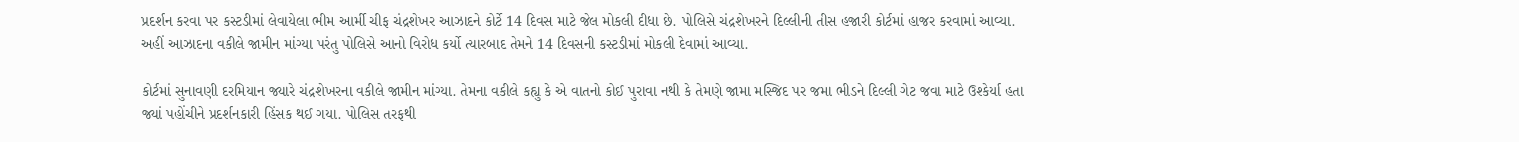પ્રદર્શન કરવા પર કસ્ટડીમાં લેવાયેલા ભીમ આર્મી ચીફ ચંદ્રશેખર આઝાદને કોર્ટે 14 દિવસ માટે જેલ મોકલી દીધા છે. પોલિસે ચંદ્રશેખરને દિલ્લીની તીસ હજારી કોર્ટમાં હાજર કરવામાં આવ્યા. અહીં આઝાદના વકીલે જામીન માંગ્યા પરંતુ પોલિસે આનો વિરોધ કર્યો ત્યારબાદ તેમને 14 દિવસની કસ્ટડીમાં મોકલી દેવામાં આવ્યા.

કોર્ટમાં સુનાવણી દરમિયાન જ્યારે ચંદ્રશેખરના વકીલે જામીન માંગ્યા. તેમના વકીલે કહ્યુ કે એ વાતનો કોઈ પુરાવા નથી કે તેમણે જામા મસ્જિદ પર જમા ભીડને દિલ્લી ગેટ જવા માટે ઉશ્કેર્યા હતા જ્યાં પહોંચીને પ્રદર્શનકારી હિંસક થઈ ગયા. પોલિસ તરફથી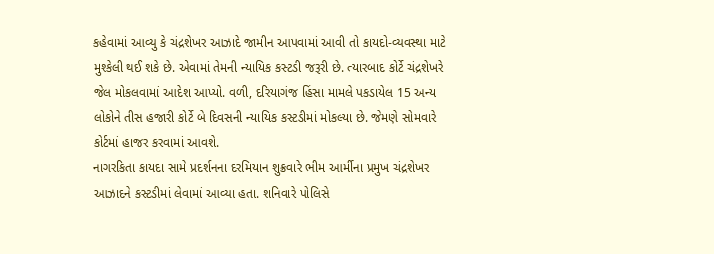કહેવામાં આવ્યુ કે ચંદ્રશેખર આઝાદે જામીન આપવામાં આવી તો કાયદો-વ્યવસ્થા માટે મુશ્કેલી થઈ શકે છે. એવામાં તેમની ન્યાયિક કસ્ટડી જરૂરી છે. ત્યારબાદ કોર્ટે ચંદ્રશેખરે જેલ મોકલવામાં આદેશ આપ્યો. વળી, દરિયાગંજ હિંસા મામલે પકડાયેલ 15 અન્ય લોકોને તીસ હજારી કોર્ટે બે દિવસની ન્યાયિક કસ્ટડીમાં મોકલ્યા છે. જેમણે સોમવારે કોર્ટમાં હાજર કરવામાં આવશે.
નાગરકિતા કાયદા સામે પ્રદર્શનના દરમિયાન શુક્રવારે ભીમ આર્મીના પ્રમુખ ચંદ્રશેખર આઝાદને કસ્ટડીમાં લેવામાં આવ્યા હતા. શનિવારે પોલિસે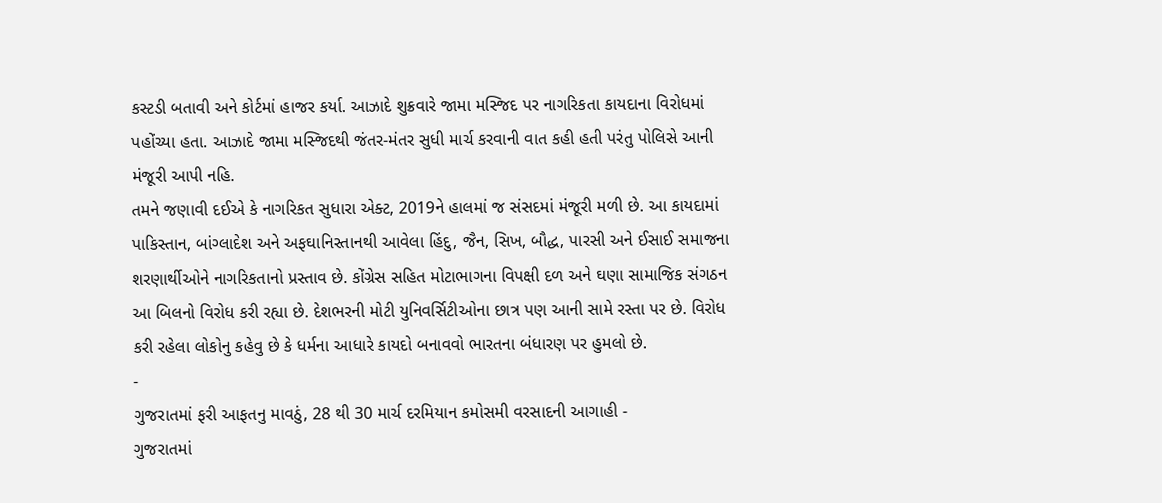કસ્ટડી બતાવી અને કોર્ટમાં હાજર કર્યા. આઝાદે શુક્રવારે જામા મસ્જિદ પર નાગરિકતા કાયદાના વિરોધમાં પહોંચ્યા હતા. આઝાદે જામા મસ્જિદથી જંતર-મંતર સુધી માર્ચ કરવાની વાત કહી હતી પરંતુ પોલિસે આની મંજૂરી આપી નહિ.
તમને જણાવી દઈએ કે નાગરિકત સુધારા એક્ટ, 2019ને હાલમાં જ સંસદમાં મંજૂરી મળી છે. આ કાયદામાં પાકિસ્તાન, બાંગ્લાદેશ અને અફઘાનિસ્તાનથી આવેલા હિંદુ, જૈન, સિખ, બૌદ્ધ, પારસી અને ઈસાઈ સમાજના શરણાર્થીઓને નાગરિકતાનો પ્રસ્તાવ છે. કોંગ્રેસ સહિત મોટાભાગના વિપક્ષી દળ અને ઘણા સામાજિક સંગઠન આ બિલનો વિરોધ કરી રહ્યા છે. દેશભરની મોટી યુનિવર્સિટીઓના છાત્ર પણ આની સામે રસ્તા પર છે. વિરોધ કરી રહેલા લોકોનુ કહેવુ છે કે ધર્મના આધારે કાયદો બનાવવો ભારતના બંધારણ પર હુમલો છે.
-
ગુજરાતમાં ફરી આફતનુ માવઠું, 28 થી 30 માર્ચ દરમિયાન કમોસમી વરસાદની આગાહી -
ગુજરાતમાં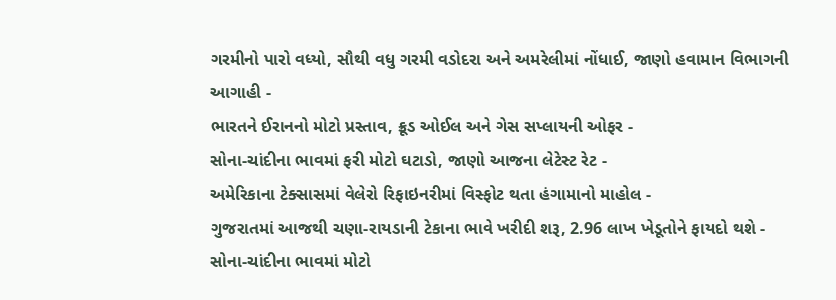ગરમીનો પારો વધ્યો, સૌથી વધુ ગરમી વડોદરા અને અમરેલીમાં નોંધાઈ, જાણો હવામાન વિભાગની આગાહી -
ભારતને ઈરાનનો મોટો પ્રસ્તાવ, ક્રૂડ ઓઈલ અને ગેસ સપ્લાયની ઓફર -
સોના-ચાંદીના ભાવમાં ફરી મોટો ઘટાડો, જાણો આજના લેટેસ્ટ રેટ -
અમેરિકાના ટેક્સાસમાં વેલેરો રિફાઇનરીમાં વિસ્ફોટ થતા હંગામાનો માહોલ -
ગુજરાતમાં આજથી ચણા-રાયડાની ટેકાના ભાવે ખરીદી શરૂ, 2.96 લાખ ખેડૂતોને ફાયદો થશે -
સોના-ચાંદીના ભાવમાં મોટો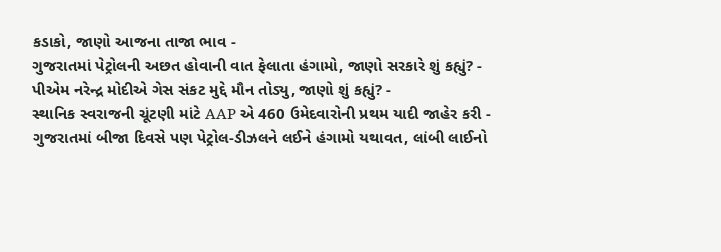કડાકો, જાણો આજના તાજા ભાવ -
ગુજરાતમાં પેટ્રોલની અછત હોવાની વાત ફેલાતા હંગામો, જાણો સરકારે શું કહ્યું? -
પીએમ નરેન્દ્ર મોદીએ ગેસ સંકટ મુદ્દે મૌન તોડ્યુ, જાણો શું કહ્યું? -
સ્થાનિક સ્વરાજની ચૂંટણી માંટે AAP એ 460 ઉમેદવારોની પ્રથમ યાદી જાહેર કરી -
ગુજરાતમાં બીજા દિવસે પણ પેટ્રોલ-ડીઝલને લઈને હંગામો યથાવત, લાંબી લાઈનો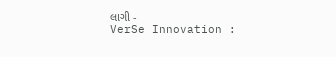લાગી -
VerSe Innovation :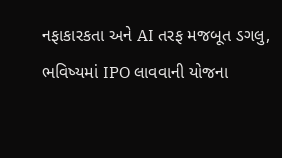નફાકારકતા અને AI તરફ મજબૂત ડગલુ, ભવિષ્યમાં IPO લાવવાની યોજના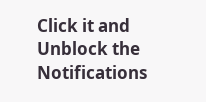Click it and Unblock the Notifications